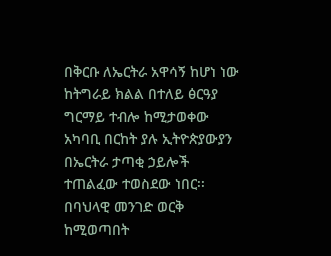በቅርቡ ለኤርትራ አዋሳኝ ከሆነ ነው ከትግራይ ክልል በተለይ ፅርዓያ ግርማይ ተብሎ ከሚታወቀው አካባቢ በርከት ያሉ ኢትዮጵያውያን በኤርትራ ታጣቂ ኃይሎች ተጠልፈው ተወስደው ነበር፡፡
በባህላዊ መንገድ ወርቅ ከሚወጣበት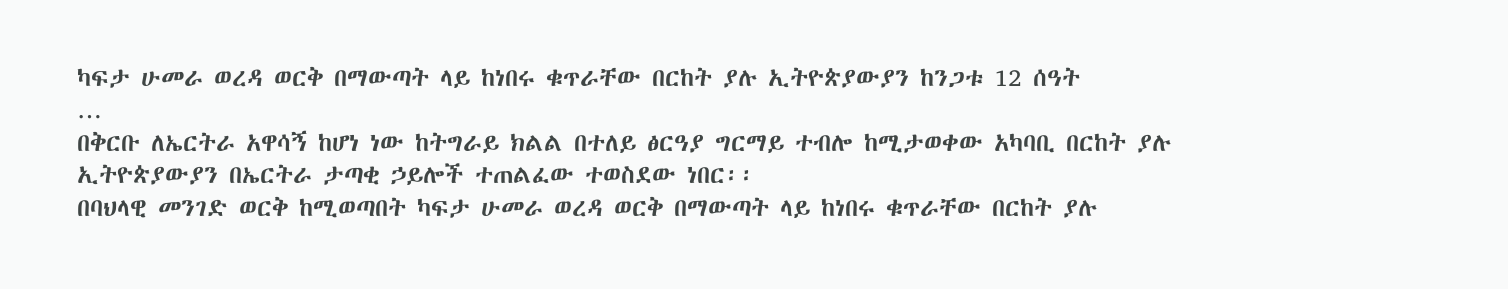ካፍታ ሁመራ ወረዳ ወርቅ በማውጣት ላይ ከነበሩ ቁጥራቸው በርከት ያሉ ኢትዮጵያውያን ከንጋቱ 12 ሰዓት
…
በቅርቡ ለኤርትራ አዋሳኝ ከሆነ ነው ከትግራይ ክልል በተለይ ፅርዓያ ግርማይ ተብሎ ከሚታወቀው አካባቢ በርከት ያሉ ኢትዮጵያውያን በኤርትራ ታጣቂ ኃይሎች ተጠልፈው ተወስደው ነበር፡፡
በባህላዊ መንገድ ወርቅ ከሚወጣበት ካፍታ ሁመራ ወረዳ ወርቅ በማውጣት ላይ ከነበሩ ቁጥራቸው በርከት ያሉ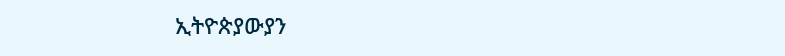ኢትዮጵያውያን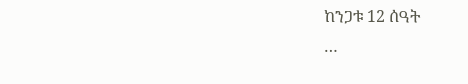ከንጋቱ 12 ሰዓት
…